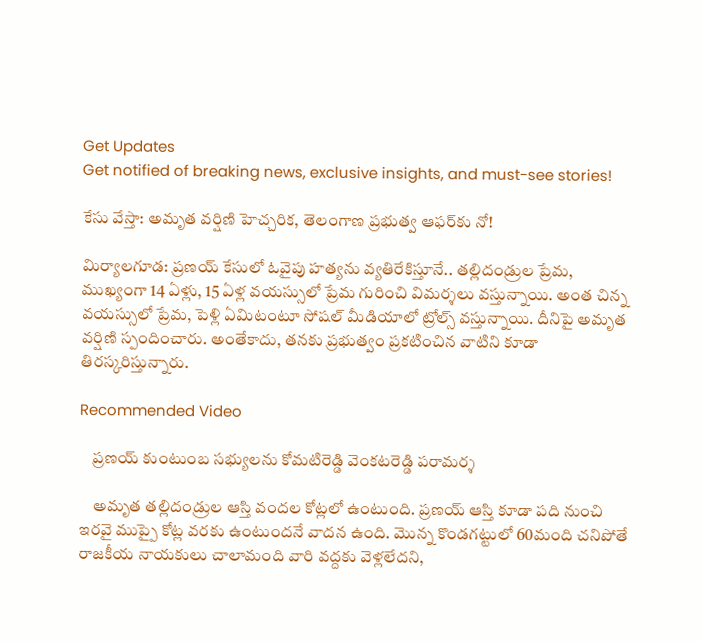Get Updates
Get notified of breaking news, exclusive insights, and must-see stories!

కేసు వేస్తా: అమృత వర్షిణి హెచ్చరిక, తెలంగాణ ప్రభుత్వ ఆఫర్‌కు నో!

మిర్యాలగూడ: ప్రణయ్ కేసులో ఓవైపు హత్యను వ్యతిరేకిస్తూనే.. తల్లిదండ్రుల ప్రేమ, ముఖ్యంగా 14 ఏళ్లు, 15 ఏళ్ల వయస్సులో ప్రేమ గురించి విమర్శలు వస్తున్నాయి. అంత చిన్న వయస్సులో ప్రేమ, పెళ్లి ఏమిటంటూ సోషల్ మీడియాలో ట్రోల్స్ వస్తున్నాయి. దీనిపై అమృత వర్షిణి స్పందించారు. అంతేకాదు, తనకు ప్రభుత్వం ప్రకటించిన వాటిని కూడా తిరస్కరిస్తున్నారు.

Recommended Video

    ప్రణయ్‌ కుంటుంబ సభ్యులను కోమటిరెడ్డి వెంకటరెడ్డి పరామర్శ

    అమృత తల్లిదండ్రుల ఆస్తి వందల కోట్లలో ఉంటుంది. ప్రణయ్ ఆస్తి కూడా పది నుంచి ఇరవై ముప్పై కోట్ల వరకు ఉంటుందనే వాదన ఉంది. మొన్న కొండగట్టులో 60మంది చనిపోతే రాజకీయ నాయకులు చాలామంది వారి వద్దకు వెళ్లలేదని,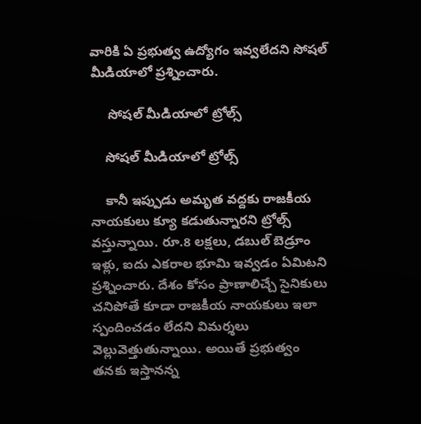వారికి ఏ ప్రభుత్వ ఉద్యోగం ఇవ్వలేదని సోషల్ మీడియాలో ప్రశ్నించారు.

     సోషల్ మీడియాలో ట్రోల్స్

    సోషల్ మీడియాలో ట్రోల్స్

    కానీ ఇప్పుడు అమృత వద్దకు రాజకీయ నాయకులు క్యూ కడుతున్నారని ట్రోల్స్ వస్తున్నాయి. రూ.8 లక్షలు, డబుల్ బెడ్రూం ఇళ్లు, ఐదు ఎకరాల భూమి ఇవ్వడం ఏమిటని ప్రశ్నించారు. దేశం కోసం ప్రాణాలిచ్చే సైనికులు చనిపోతే కూడా రాజకీయ నాయకులు ఇలా స్పందించడం లేదని విమర్శలు వెల్లువెత్తుతున్నాయి. అయితే ప్రభుత్వం తనకు ఇస్తానన్న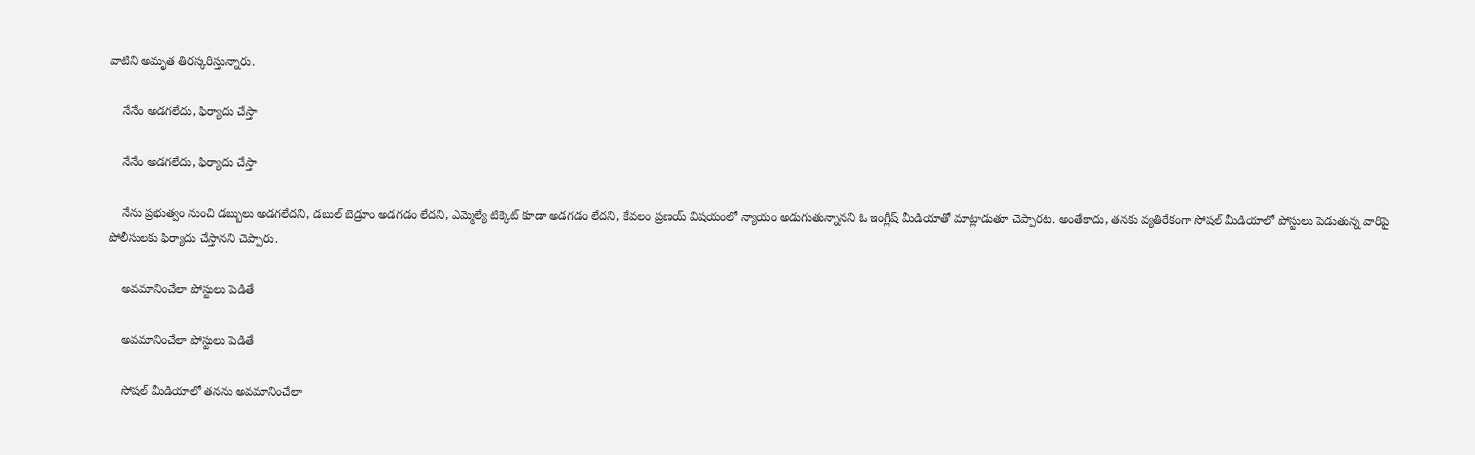వాటిని అమృత తిరస్కరిస్తున్నారు.

    నేనేం అడగలేదు, ఫిర్యాదు చేస్తా

    నేనేం అడగలేదు, ఫిర్యాదు చేస్తా

    నేను ప్రభుత్వం నుంచి డబ్బులు అడగలేదని, డబుల్ బెడ్రూం అడగడం లేదని, ఎమ్మెల్యే టిక్కెట్ కూడా అడగడం లేదని, కేవలం ప్రణయ్ విషయంలో న్యాయం అడుగుతున్నానని ఓ ఇంగ్లీష్ మీడియాతో మాట్లాడుతూ చెప్పారట. అంతేకాదు, తనకు వ్యతిరేకంగా సోషల్ మీడియాలో పోస్టులు పెడుతున్న వారిపై పోలీసులకు ఫిర్యాదు చేస్తానని చెప్పారు.

    అవమానించేలా పోస్టులు పెడితే

    అవమానించేలా పోస్టులు పెడితే

    సోషల్ మీడియాలో తనను అవమానించేలా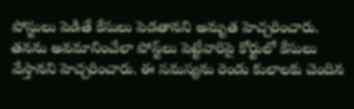పోస్టులు పెడితే కేసులు పెడతానని అమృత హెచ్చరించారు. తనను అవమానించేలా పోస్ట్‌లు పెట్టేవారిపై కోర్టులో కేసులు వేస్తానని హెచ్చరించారు. ఈ సమస్యను రెండు కులాలకు చెందిన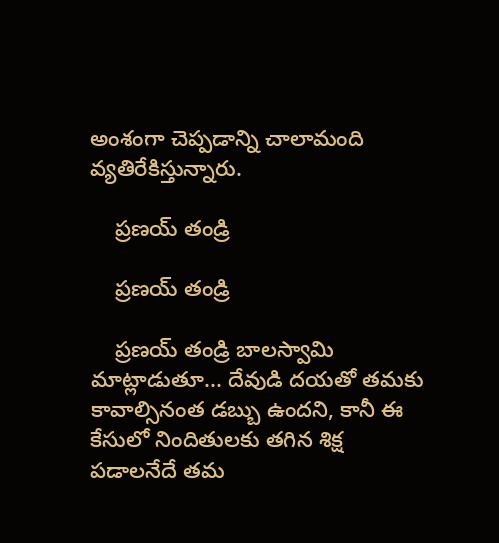అంశంగా చెప్పడాన్ని చాలామంది వ్యతిరేకిస్తున్నారు.

    ప్రణయ్ తండ్రి

    ప్రణయ్ తండ్రి

    ప్రణయ్ తండ్రి బాలస్వామి మాట్లాడుతూ... దేవుడి దయతో తమకు కావాల్సినంత డబ్బు ఉందని, కానీ ఈ కేసులో నిందితులకు తగిన శిక్ష పడాలనేదే తమ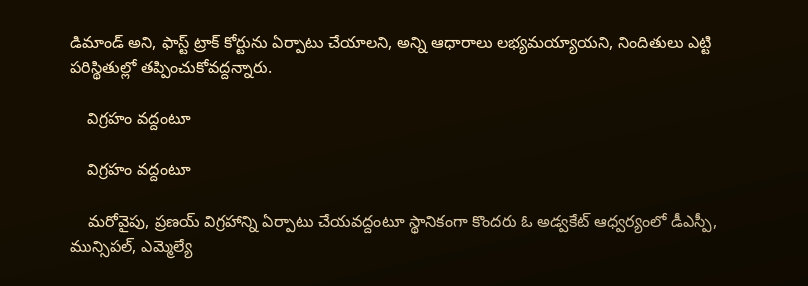డిమాండ్ అని, ఫాస్ట్ ట్రాక్ కోర్టును ఏర్పాటు చేయాలని, అన్ని ఆధారాలు లభ్యమయ్యాయని, నిందితులు ఎట్టి పరిస్థితుల్లో తప్పించుకోవద్దన్నారు.

    విగ్రహం వద్దంటూ

    విగ్రహం వద్దంటూ

    మరోవైపు, ప్రణయ్‌ విగ్రహాన్ని ఏర్పాటు చేయవద్దంటూ స్థానికంగా కొందరు ఓ అడ్వకేట్‌ ఆధ్వర్యంలో డీఎస్పీ, మున్సిపల్‌, ఎమ్మెల్యే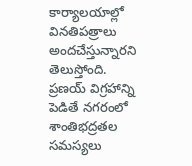కార్యాలయాల్లో వినతిపత్రాలు అందచేస్తున్నారని తెలుస్తోంది. ప్రణయ్ విగ్రహాన్ని పెడితే నగరంలో శాంతిభద్రతల సమస్యలు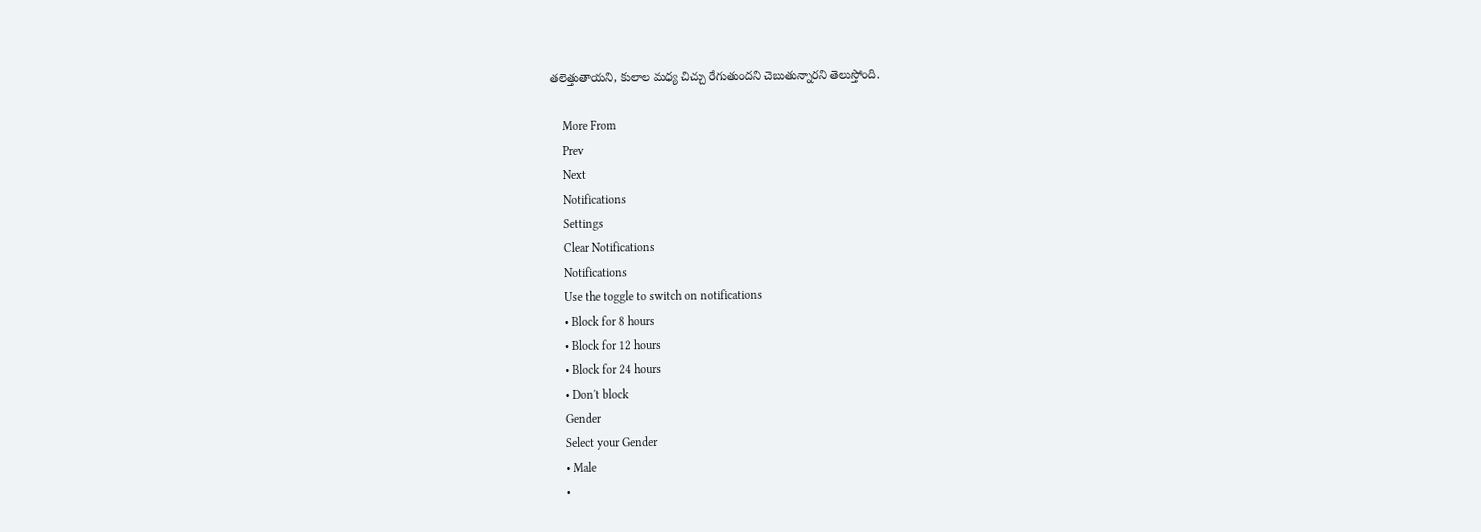తలెత్తుతాయని, కులాల మధ్య చిచ్చు రేగుతుందని చెబుతున్నారని తెలుస్తోంది.

    More From
    Prev
    Next
    Notifications
    Settings
    Clear Notifications
    Notifications
    Use the toggle to switch on notifications
    • Block for 8 hours
    • Block for 12 hours
    • Block for 24 hours
    • Don't block
    Gender
    Select your Gender
    • Male
    •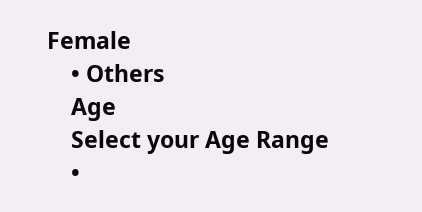Female
    • Others
    Age
    Select your Age Range
    •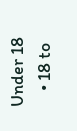Under 18
    • 18 to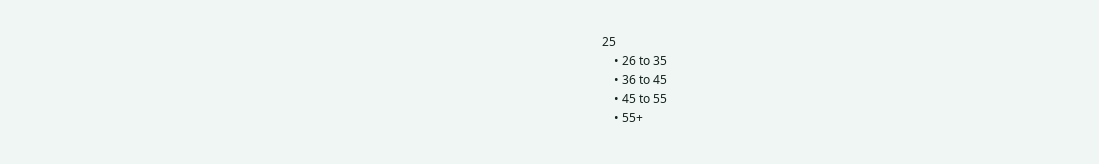25
    • 26 to 35
    • 36 to 45
    • 45 to 55
    • 55+